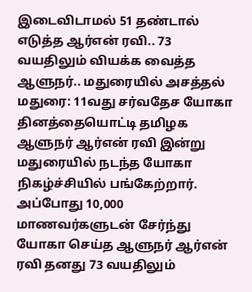இடைவிடாமல் 51 தண்டால் எடுத்த ஆர்என் ரவி.. 73 வயதிலும் வியக்க வைத்த ஆளுநர்.. மதுரையில் அசத்தல்
மதுரை: 11வது சர்வதேச யோகா தினத்தையொட்டி தமிழக ஆளுநர் ஆர்என் ரவி இன்று மதுரையில் நடந்த யோகா நிகழ்ச்சியில் பங்கேற்றார். அப்போது 10,000 மாணவர்களுடன் சேர்ந்து யோகா செய்த ஆளுநர் ஆர்என் ரவி தனது 73 வயதிலும்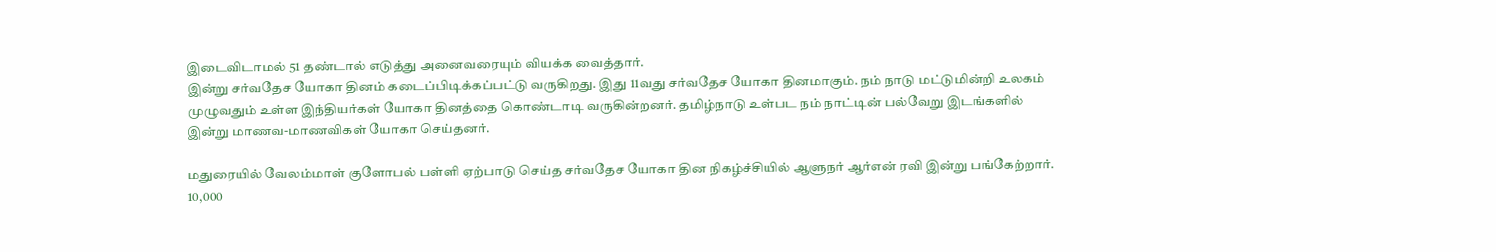இடைவிடாமல் 51 தண்டால் எடுத்து அனைவரையும் வியக்க வைத்தார்.
இன்று சர்வதேச யோகா தினம் கடைப்பிடிக்கப்பட்டு வருகிறது. இது 11வது சர்வதேச யோகா தினமாகும். நம் நாடு மட்டுமின்றி உலகம் முழுவதும் உள்ள இந்தியர்கள் யோகா தினத்தை கொண்டாடி வருகின்றனர். தமிழ்நாடு உள்பட நம் நாட்டின் பல்வேறு இடங்களில் இன்று மாணவ-மாணவிகள் யோகா செய்தனர்.

மதுரையில் வேலம்மாள் குளோபல் பள்ளி ஏற்பாடு செய்த சர்வதேச யோகா தின நிகழ்ச்சியில் ஆளுநர் ஆர்என் ரவி இன்று பங்கேற்றார். 10,000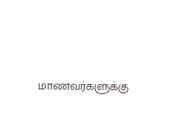மாணவர்களுக்கு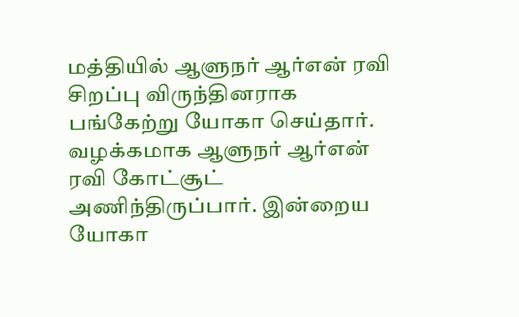மத்தியில் ஆளுநர் ஆர்என் ரவி சிறப்பு விருந்தினராக பங்கேற்று யோகா செய்தார்.
வழக்கமாக ஆளுநர் ஆர்என் ரவி கோட்சூட் அணிந்திருப்பார். இன்றைய யோகா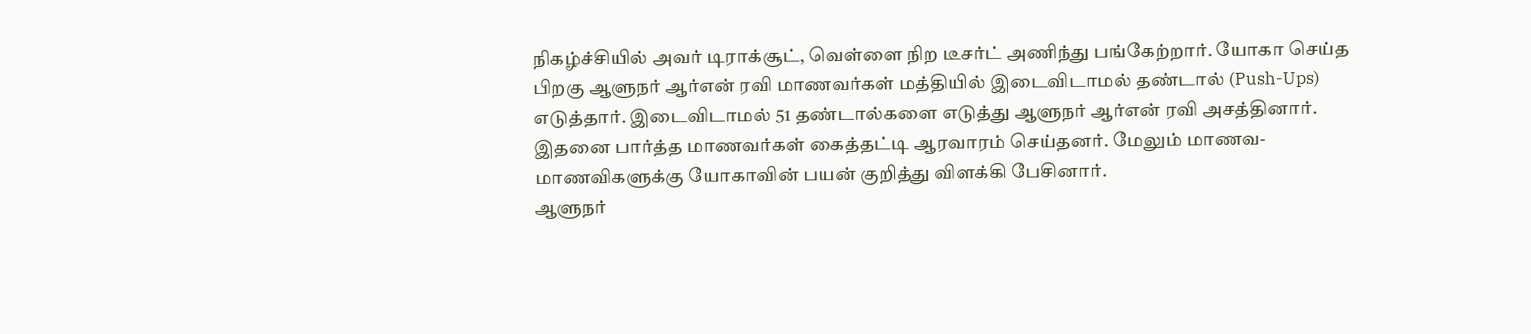நிகழ்ச்சியில் அவர் டிராக்சூட், வெள்ளை நிற டீசர்ட் அணிந்து பங்கேற்றார். யோகா செய்த பிறகு ஆளுநர் ஆர்என் ரவி மாணவர்கள் மத்தியில் இடைவிடாமல் தண்டால் (Push-Ups) எடுத்தார். இடைவிடாமல் 51 தண்டால்களை எடுத்து ஆளுநர் ஆர்என் ரவி அசத்தினார். இதனை பார்த்த மாணவர்கள் கைத்தட்டி ஆரவாரம் செய்தனர். மேலும் மாணவ-மாணவிகளுக்கு யோகாவின் பயன் குறித்து விளக்கி பேசினார்.
ஆளுநர்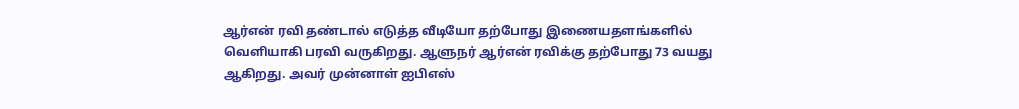ஆர்என் ரவி தண்டால் எடுத்த வீடியோ தற்போது இணையதளங்களில் வெளியாகி பரவி வருகிறது. ஆளுநர் ஆர்என் ரவிக்கு தற்போது 73 வயது ஆகிறது. அவர் முன்னாள் ஐபிஎஸ்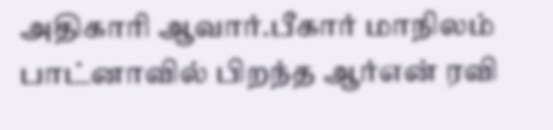அதிகாரி ஆவார்.பீகார் மாநிலம் பாட்னாவில் பிறந்த ஆர்என் ரவி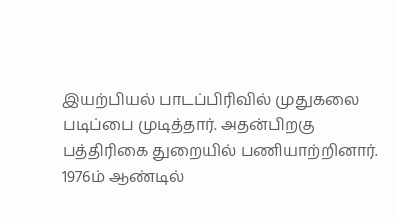இயற்பியல் பாடப்பிரிவில் முதுகலை படிப்பை முடித்தார். அதன்பிறகு பத்திரிகை துறையில் பணியாற்றினார்.
1976ம் ஆண்டில்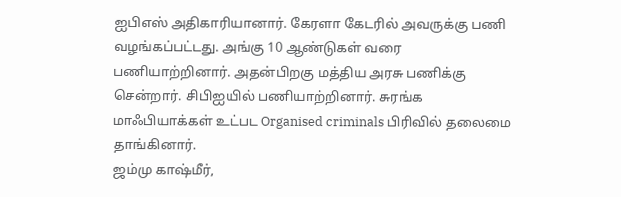ஐபிஎஸ் அதிகாரியானார். கேரளா கேடரில் அவருக்கு பணி வழங்கப்பட்டது. அங்கு 10 ஆண்டுகள் வரை பணியாற்றினார். அதன்பிறகு மத்திய அரசு பணிக்கு சென்றார். சிபிஐயில் பணியாற்றினார். சுரங்க மாஃபியாக்கள் உட்பட Organised criminals பிரிவில் தலைமை தாங்கினார்.
ஜம்மு காஷ்மீர்,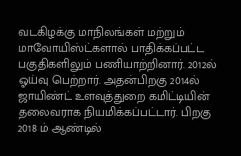வடகிழக்கு மாநிலங்கள் மற்றும் மாவோயிஸ்ட்களால் பாதிக்கப்பட்ட பகுதிகளிலும் பணியாற்றினார். 2012ல் ஓய்வு பெற்றார். அதன்பிறகு 2014ல் ஜாயிண்ட் உளவுத்துறை கமிட்டியின் தலைவராக நியமிக்கப்பட்டார். பிறகு 2018 ம் ஆண்டில்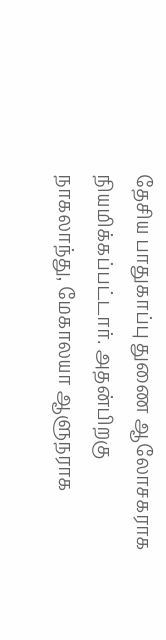தேசிய பாதுகாப்பு துணை ஆலோசகராக நியமிக்கப்பட்டார். அதன்பிறகு நாகலாந்து, மேகாலயா ஆளுநராக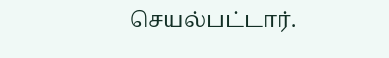செயல்பட்டார்.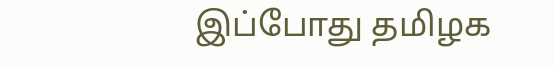இப்போது தமிழக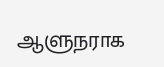ஆளுநராக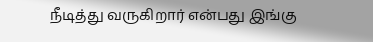நீடித்து வருகிறார் என்பது இங்கு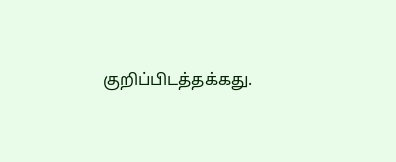குறிப்பிடத்தக்கது.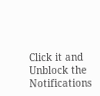Click it and Unblock the Notifications